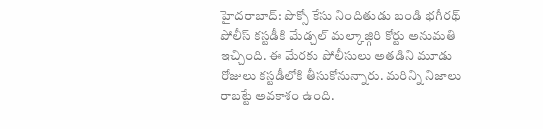హైదరాబాద్: పొక్సో కేసు నిందితుడు బండి భగీరథ్ పోలీస్ కస్టడీకి మేడ్చల్ మల్కాజ్గిరి కోర్టు అనుమతి ఇచ్చింది. ఈ మేరకు పోలీసులు అతడిని మూడు రోజులు కస్టడీలోకి తీసుకోనున్నారు. మరిన్ని నిజాలు రాబట్టే అవకాశం ఉంది.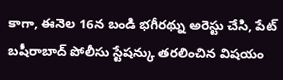కాగా, ఈనెల 16న బండి భగీరథ్ను అరెస్టు చేసి, పేట్ బషీరాబాద్ పోలీసు స్టేషన్కు తరలించిన విషయం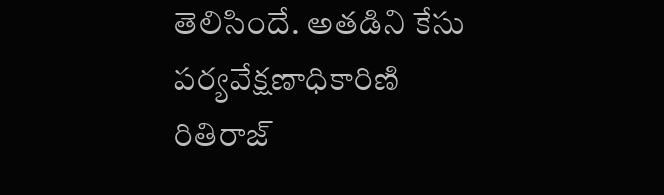తెలిసిందే. అతడిని కేసు పర్యవేక్షణాధికారిణి రితిరాజ్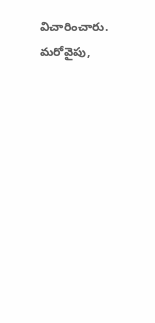విచారించారు.
మరోవైపు,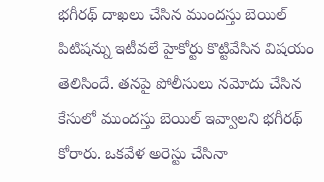భగీరథ్ దాఖలు చేసిన ముందస్తు బెయిల్ పిటిషన్ను ఇటీవలే హైకోర్టు కొట్టివేసిన విషయం తెలిసిందే. తనపై పోలీసులు నమోదు చేసిన కేసులో ముందస్తు బెయిల్ ఇవ్వాలని భగీరథ్ కోరారు. ఒకవేళ అరెస్టు చేసినా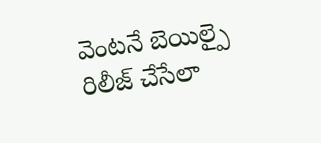వెంటనే బెయిల్పై రిలీజ్ చేసేలా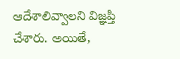ఆదేశాలివ్వాలని విజ్ఞప్తి చేశారు. అయితే,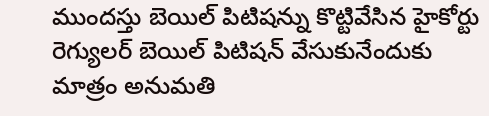ముందస్తు బెయిల్ పిటిషన్ను కొట్టివేసిన హైకోర్టు రెగ్యులర్ బెయిల్ పిటిషన్ వేసుకునేందుకు మాత్రం అనుమతి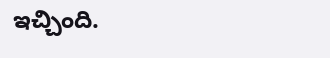ఇచ్చింది.